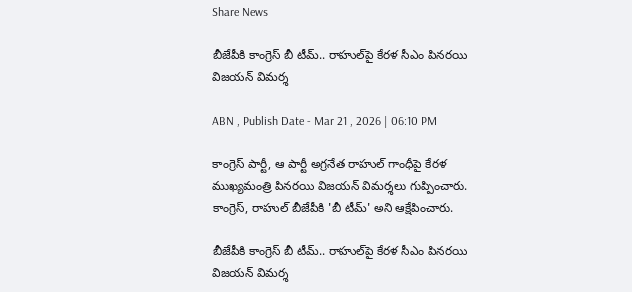Share News

బీజేపీకి కాంగ్రెస్ బీ టీమ్.. రాహుల్‌పై కేరళ సీఎం పినరయి విజయన్ విమర్శ

ABN , Publish Date - Mar 21 , 2026 | 06:10 PM

కాంగ్రెస్ పార్టీ, ఆ పార్టీ అగ్రనేత రాహుల్ గాంధీపై కేరళ ముఖ్యమంత్రి పినరయి విజయన్ విమర్శలు గుప్పించారు. కాంగ్రెస్, రాహుల్ బీజేపీకి 'బీ టీమ్' అని ఆక్షేపించారు.

బీజేపీకి కాంగ్రెస్ బీ టీమ్.. రాహుల్‌పై కేరళ సీఎం పినరయి విజయన్ విమర్శ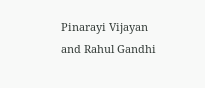Pinarayi Vijayan and Rahul Gandhi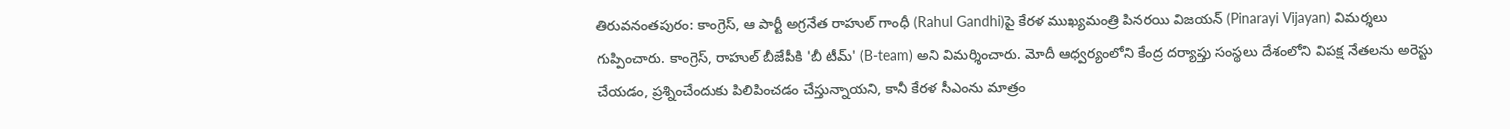తిరువనంతపురం: కాంగ్రెస్, ఆ పార్టీ అగ్రనేత రాహుల్ గాంధీ (Rahul Gandhi)పై కేరళ ముఖ్యమంత్రి పినరయి విజయన్ (Pinarayi Vijayan) విమర్శలు గుప్పించారు. కాంగ్రెస్, రాహుల్ బీజేపీకి 'బీ టీమ్' (B-team) అని విమర్శించారు. మోదీ ఆధ్వర్యంలోని కేంద్ర దర్యాప్తు సంస్థలు దేశంలోని విపక్ష నేతలను అరెస్టు చేయడం, ప్రశ్నించేందుకు పిలిపించడం చేస్తున్నాయని, కానీ కేరళ సీఎంను మాత్రం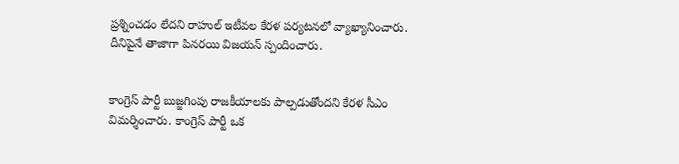ప్రశ్నించడం లేదని రాహుల్ ఇటీవల కేరళ పర్యటనలో వ్యాఖ్యానించారు. దీనిపైనే తాజాగా పినరయి విజయన్ స్పందించారు.


కాంగ్రెస్ పార్టీ బుజ్జగింపు రాజకీయాలకు పాల్పడుతోందని కేరళ సీఎం విమర్శించారు. కాంగ్రెస్ పార్టీ ఒక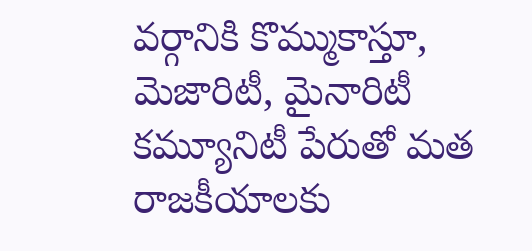వర్గానికి కొమ్ముకాస్తూ, మెజారిటీ, మైనారిటీ కమ్యూనిటీ పేరుతో మత రాజకీయాలకు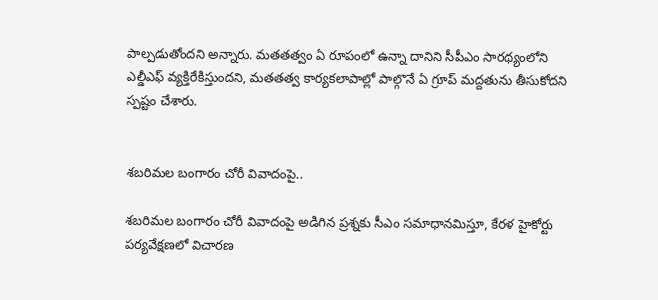పాల్పడుతోందని అన్నారు. మతతత్వం ఏ రూపంలో ఉన్నా దానిని సీపీఎం సారథ్యంలోని ఎల్డీఎఫ్ వ్యక్తిరేకిస్తుందని, మతతత్వ కార్యకలాపాల్లో పాల్గొనే ఏ గ్రూప్ మద్దతును తీసుకోదని స్పష్టం చేశారు.


శబరిమల బంగారం చోరీ వివాదంపై..

శబరిమల బంగారం చోరీ వివాదంపై అడిగిన ప్రశ్నకు సీఎం సమాధానమిస్తూ, కేరళ హైకోర్టు పర్యవేక్షణలో విచారణ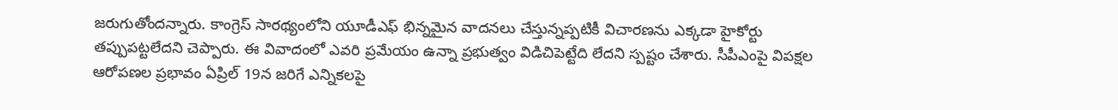జరుగుతోందన్నారు. కాంగ్రెస్ సారథ్యంలోని యూడీఎఫ్ భిన్నమైన వాదనలు చేస్తున్నప్పటికీ విచారణను ఎక్కడా హైకోర్టు తప్పుపట్టలేదని చెప్పారు. ఈ వివాదంలో ఎవరి ప్రమేయం ఉన్నా ప్రభుత్వం విడిచిపెట్టేది లేదని స్పష్టం చేశారు. సీపీఎంపై విపక్షల ఆరోపణల ప్రభావం ఏప్రిల్ 19న జరిగే ఎన్నికలపై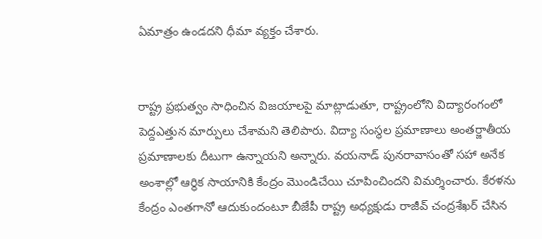ఏమాత్రం ఉండదని ధీమా వ్యక్తం చేశారు.


రాష్ట్ర ప్రభుత్వం సాధించిన విజయాలపై మాట్లాడుతూ, రాష్ట్రంలోని విద్యారంగంలో పెద్దఎత్తున మార్పులు చేశామని తెలిపారు. విద్యా సంస్థల ప్రమాణాలు అంతర్జాతీయ ప్రమాణాలకు దీటుగా ఉన్నాయని అన్నారు. వయనాడ్ పునరావాసంతో సహా అనేక అంశాల్లో ఆర్థిక సాయానికి కేంద్రం మొండిచేయి చూపించిందని విమర్శించారు. కేరళను కేంద్రం ఎంతగానో ఆదుకుందంటూ బీజేపీ రాష్ట్ర అధ్యక్షుడు రాజీవ్ చంద్రశేఖర్ చేసిన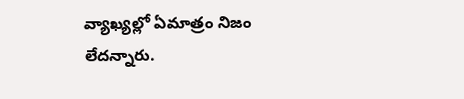వ్యాఖ్యల్లో ఏమాత్రం నిజం లేదన్నారు.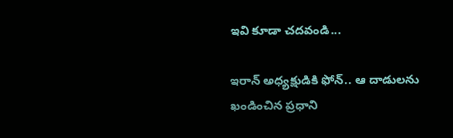ఇవి కూడా చదవండి...

ఇరాన్ అధ్యక్షుడికి ఫోన్.. ఆ దాడులను ఖండించిన ప్రధాని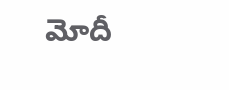మోదీ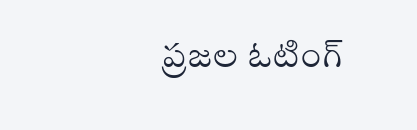ప్రజల ఓటింగ్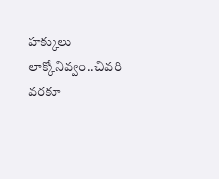హక్కులు లాక్కోనివ్వం..చివరి వరకూ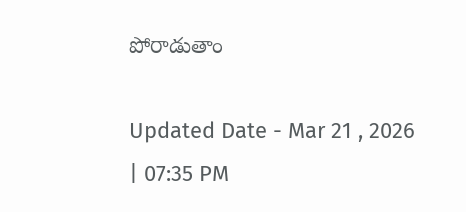పోరాడుతాం

Updated Date - Mar 21 , 2026 | 07:35 PM